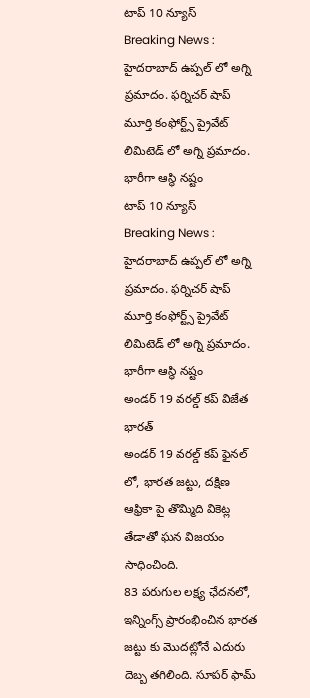టాప్ 10 న్యూస్
Breaking News : హైదరాబాద్ ఉప్పల్ లో అగ్ని ప్రమాదం. ఫర్నిచర్ షాప్ మూర్తి కంఫోర్ట్స్ ప్రైవేట్ లిమిటెడ్ లో అగ్ని ప్రమాదం. భారీగా ఆస్థి నష్టం
టాప్ 10 న్యూస్
Breaking News : హైదరాబాద్ ఉప్పల్ లో అగ్ని ప్రమాదం. ఫర్నిచర్ షాప్ మూర్తి కంఫోర్ట్స్ ప్రైవేట్ లిమిటెడ్ లో అగ్ని ప్రమాదం. భారీగా ఆస్థి నష్టం
అండర్ 19 వరల్డ్ కప్ విజేత భారత్
అండర్ 19 వరల్డ్ కప్ ఫైనల్ లో, భారత జట్టు, దక్షిణ ఆఫ్రికా పై తొమ్మిది వికెట్ల తేడాతో ఘన విజయం సాధించింది.
83 పరుగుల లక్ష్య ఛేదనలో, ఇన్నింగ్స్ ప్రారంభించిన భారత జట్టు కు మొదట్లోనే ఎదురు దెబ్బ తగిలింది. సూపర్ ఫామ్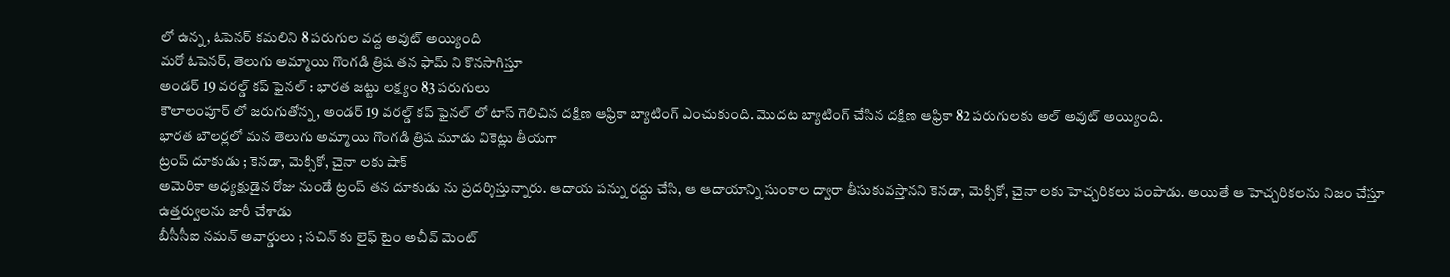లో ఉన్న, ఓపెనర్ కమలిని 8 పరుగుల వద్ద అవుట్ అయ్యింది
మరో ఓపెనర్, తెలుగు అమ్మాయి గొంగడి త్రిష తన ఫామ్ ని కొనసాగిస్తూ
అండర్ 19 వరల్డ్ కప్ ఫైనల్ : భారత జట్టు లక్ష్యం 83 పరుగులు
కౌలాలంపూర్ లో జరుగుతోన్న, అండర్ 19 వరల్డ్ కప్ ఫైనల్ లో టాస్ గెలిచిన దక్షిణ ఆఫ్రికా బ్యాటింగ్ ఎంచుకుంది. మొదట బ్యాటింగ్ చేసిన దక్షిణ ఆఫ్రికా 82 పరుగులకు అల్ అవుట్ అయ్యింది.
భారత బౌలర్లలో మన తెలుగు అమ్మాయి గొంగడి త్రిష మూడు వికెట్లు తీయగా
ట్రంప్ దూకుడు ; కెనడా, మెక్సికో, చైనా లకు షాక్
అమెరికా అధ్యక్షుడైన రోజు నుండే ట్రంప్ తన దూకుడు ను ప్రదర్శిస్తున్నారు. ఆదాయ పన్ను రద్దు చేసి, ఆ ఆదాయాన్ని సుంకాల ద్వారా తీసుకువస్తానని కెనడా, మెక్సికో, చైనా లకు హెచ్చరికలు పంపాడు. అయితే ఆ హెచ్చరికలను నిజం చేస్తూ ఉత్తర్వులను జారీ చేశాడు
బీసీసీఐ నమన్ అవార్డులు ; సచిన్ కు లైఫ్ టైం అచీవ్ మెంట్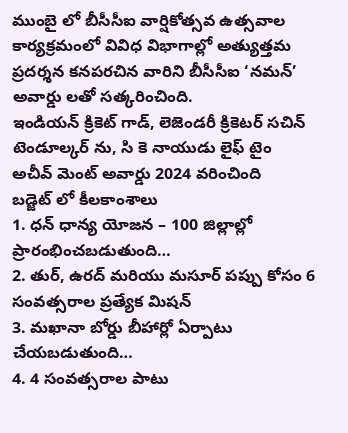ముంబై లో బీసీసీఐ వార్షికోత్సవ ఉత్సవాల కార్యక్రమంలో వివిధ విభాగాల్లో అత్యుత్తమ ప్రదర్శన కనపరచిన వారిని బీసీసీఐ ‘నమన్’ అవార్డు లతో సత్కరించింది.
ఇండియన్ క్రికెట్ గాడ్, లెజెండరీ క్రికెటర్ సచిన్ టెండూల్కర్ ను, సి కె నాయుడు లైఫ్ టైం అచీవ్ మెంట్ అవార్డు 2024 వరించింది
బడ్జెట్ లో కీలకాంశాలు
1. ధన్ ధాన్య యోజన – 100 జిల్లాల్లో ప్రారంభించబడుతుంది…
2. తుర్, ఉరద్ మరియు మసూర్ పప్పు కోసం 6 సంవత్సరాల ప్రత్యేక మిషన్
3. మఖానా బోర్డు బీహార్లో ఏర్పాటు చేయబడుతుంది…
4. 4 సంవత్సరాల పాటు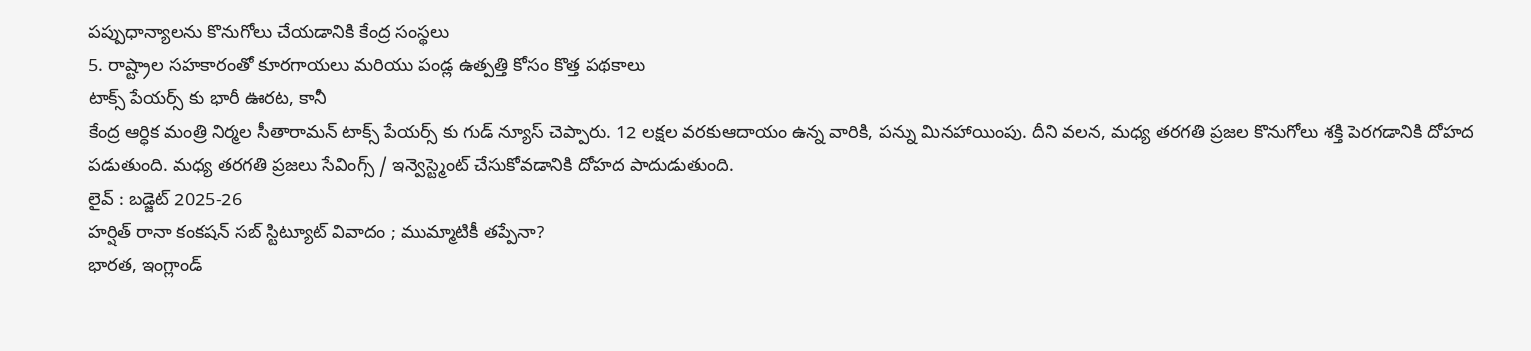పప్పుధాన్యాలను కొనుగోలు చేయడానికి కేంద్ర సంస్థలు
5. రాష్ట్రాల సహకారంతో కూరగాయలు మరియు పండ్ల ఉత్పత్తి కోసం కొత్త పథకాలు
టాక్స్ పేయర్స్ కు భారీ ఊరట, కానీ
కేంద్ర ఆర్ధిక మంత్రి నిర్మల సీతారామన్ టాక్స్ పేయర్స్ కు గుడ్ న్యూస్ చెప్పారు. 12 లక్షల వరకుఆదాయం ఉన్న వారికి, పన్ను మినహాయింపు. దీని వలన, మధ్య తరగతి ప్రజల కొనుగోలు శక్తి పెరగడానికి దోహద పడుతుంది. మధ్య తరగతి ప్రజలు సేవింగ్స్ / ఇన్వెస్ట్మెంట్ చేసుకోవడానికి దోహద పాదుడుతుంది.
లైవ్ : బడ్జెట్ 2025-26
హర్షిత్ రానా కంకషన్ సబ్ స్టిట్యూట్ వివాదం ; ముమ్మాటికీ తప్పేనా?
భారత, ఇంగ్లాండ్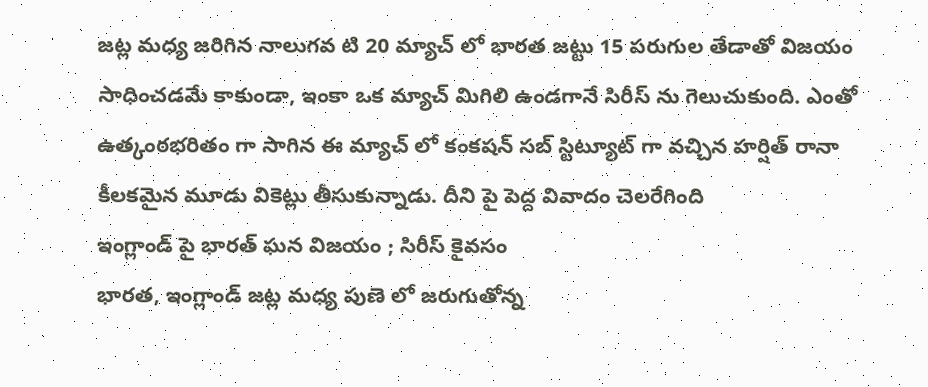జట్ల మధ్య జరిగిన నాలుగవ టి 20 మ్యాచ్ లో భారత జట్టు 15 పరుగుల తేడాతో విజయం సాధించడమే కాకుండా, ఇంకా ఒక మ్యాచ్ మిగిలి ఉండగానే సిరీస్ ను గెలుచుకుంది. ఎంతో ఉత్కంఠభరితం గా సాగిన ఈ మ్యాచ్ లో కంకషన్ సబ్ స్టిట్యూట్ గా వచ్చిన హర్షిత్ రానా కీలకమైన మూడు వికెట్లు తీసుకున్నాడు. దీని పై పెద్ద వివాదం చెలరేగింది
ఇంగ్లాండ్ పై భారత్ ఘన విజయం ; సిరీస్ కైవసం
భారత, ఇంగ్లాండ్ జట్ల మధ్య పుణె లో జరుగుతోన్న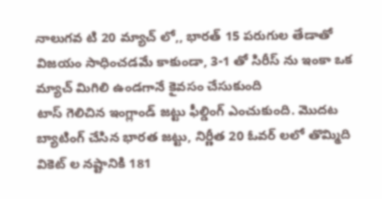నాలుగవ టి 20 మ్యాచ్ లో,, భారత్ 15 పరుగుల తేడాతో విజయం సాధించడమే కాకుండా, 3-1 తో సిరీస్ ను ఇంకా ఒక మ్యాచ్ మిగిలి ఉండగానే కైవసం చేసుకుంది
టాస్ గెలిచిన ఇంగ్లాండ్ జట్టు ఫీల్డింగ్ ఎంచుకుంది. మొదట బ్యాటింగ్ చేసిన భారత జట్టు, నిర్ణీత 20 ఓవర్ లలో తొమ్మిది వికెట్ ల నష్టానికి 181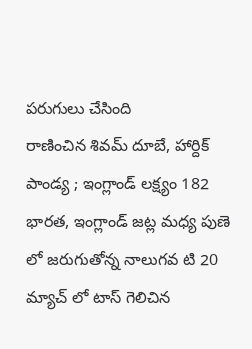పరుగులు చేసింది
రాణించిన శివమ్ దూబే, హార్దిక్ పాండ్య ; ఇంగ్లాండ్ లక్ష్యం 182
భారత, ఇంగ్లాండ్ జట్ల మధ్య పుణె లో జరుగుతోన్న నాలుగవ టి 20 మ్యాచ్ లో టాస్ గెలిచిన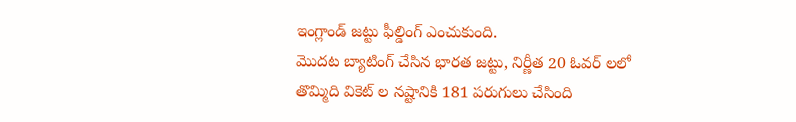ఇంగ్లాండ్ జట్టు ఫీల్డింగ్ ఎంచుకుంది.
మొదట బ్యాటింగ్ చేసిన భారత జట్టు, నిర్ణీత 20 ఓవర్ లలో తొమ్మిది వికెట్ ల నష్టానికి 181 పరుగులు చేసింది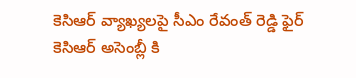కెసిఆర్ వ్యాఖ్యలపై సీఎం రేవంత్ రెడ్డి ఫైర్
కెసిఆర్ అసెంబ్లీ కి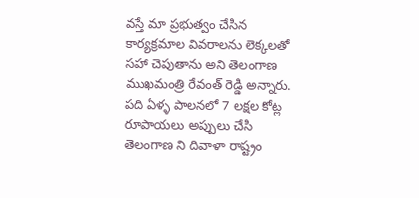వస్తే మా ప్రభుత్వం చేసిన కార్యక్రమాల వివరాలను లెక్కలతో సహా చెపుతాను అని తెలంగాణ ముఖమంత్రి రేవంత్ రెడ్డి అన్నారు.
పది ఏళ్ళ పాలనలో 7 లక్షల కోట్ల రూపాయలు అప్పులు చేసి తెలంగాణ ని దివాళా రాష్ట్రం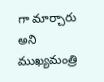గా మార్చారు అని ముఖ్యమంత్రి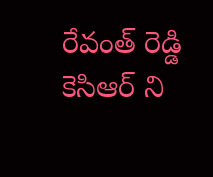రేవంత్ రెడ్డి కెసిఆర్ ని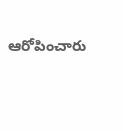ఆరోపించారు